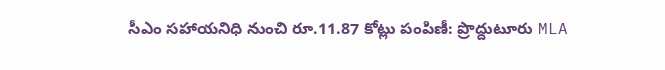సీఎం సహాయనిధి నుంచి రూ.11.87 కోట్లు పంపిణీ: ప్రొద్దుటూరు MLA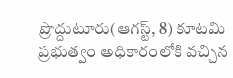ప్రొద్దుటూరు(ఆగస్ట్, 8) కూటమి ప్రభుత్వం అధికారంలోకి వచ్చిన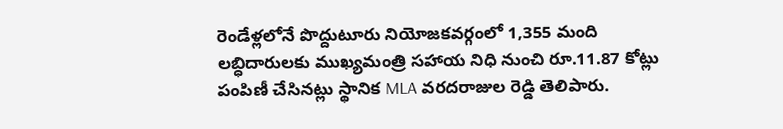రెండేళ్లలోనే పొద్దుటూరు నియోజకవర్గంలో 1,355 మంది లబ్ధిదారులకు ముఖ్యమంత్రి సహాయ నిధి నుంచి రూ.11.87 కోట్లు పంపిణీ చేసినట్లు స్థానిక MLA వరదరాజుల రెడ్డి తెలిపారు.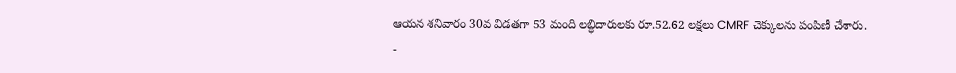ఆయన శనివారం 30వ విడతగా 53 మంది లబ్ధిదారులకు రూ.52.62 లక్షలు CMRF చెక్కులను పంపిణీ చేశారు.
-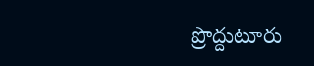ప్రొద్దుటూరు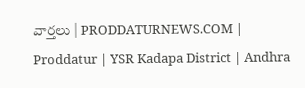వార్తలు | PRODDATURNEWS.COM | Proddatur | YSR Kadapa District | Andhra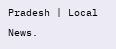Pradesh | Local News.